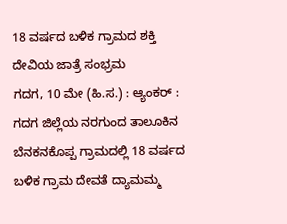18 ವರ್ಷದ ಬಳಿಕ ಗ್ರಾಮದ ಶಕ್ತಿ ದೇವಿಯ ಜಾತ್ರೆ ಸಂಭ್ರಮ
ಗದಗ, 10 ಮೇ (ಹಿ.ಸ.) : ಆ್ಯಂಕರ್ : ಗದಗ ಜಿಲ್ಲೆಯ ನರಗುಂದ ತಾಲೂಕಿನ ಬೆನಕನಕೊಪ್ಪ ಗ್ರಾಮದಲ್ಲಿ 18 ವರ್ಷದ ಬಳಿಕ ಗ್ರಾಮ ದೇವತೆ ದ್ಯಾಮಮ್ಮ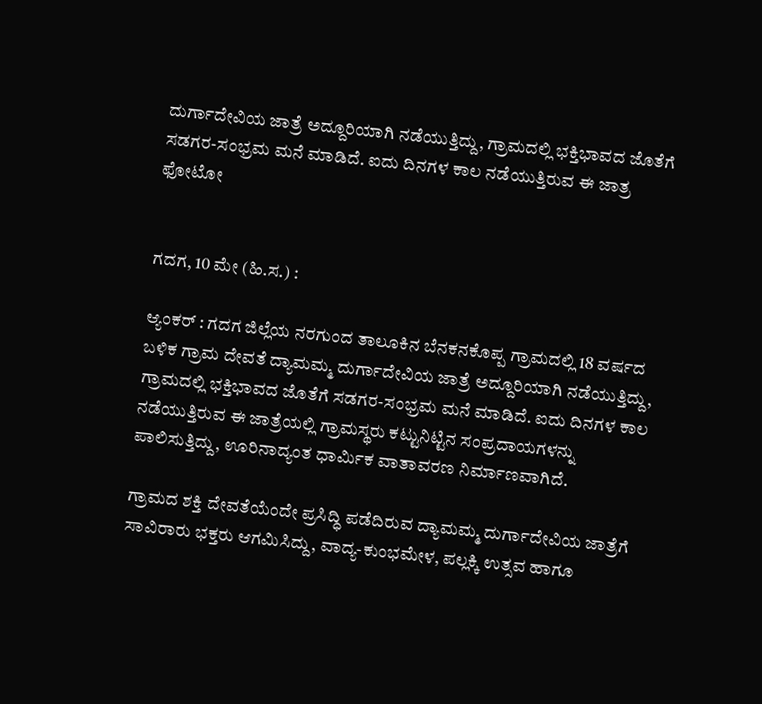ದುರ್ಗಾದೇವಿಯ ಜಾತ್ರೆ ಅದ್ದೂರಿಯಾಗಿ ನಡೆಯುತ್ತಿದ್ದು, ಗ್ರಾಮದಲ್ಲಿ ಭಕ್ತಿಭಾವದ ಜೊತೆಗೆ ಸಡಗರ-ಸಂಭ್ರಮ ಮನೆ ಮಾಡಿದೆ. ಐದು ದಿನಗಳ ಕಾಲ ನಡೆಯುತ್ತಿರುವ ಈ ಜಾತ್ರ
ಫೋಟೋ


ಗದಗ, 10 ಮೇ (ಹಿ.ಸ.) :

ಆ್ಯಂಕರ್ : ಗದಗ ಜಿಲ್ಲೆಯ ನರಗುಂದ ತಾಲೂಕಿನ ಬೆನಕನಕೊಪ್ಪ ಗ್ರಾಮದಲ್ಲಿ 18 ವರ್ಷದ ಬಳಿಕ ಗ್ರಾಮ ದೇವತೆ ದ್ಯಾಮಮ್ಮ ದುರ್ಗಾದೇವಿಯ ಜಾತ್ರೆ ಅದ್ದೂರಿಯಾಗಿ ನಡೆಯುತ್ತಿದ್ದು, ಗ್ರಾಮದಲ್ಲಿ ಭಕ್ತಿಭಾವದ ಜೊತೆಗೆ ಸಡಗರ-ಸಂಭ್ರಮ ಮನೆ ಮಾಡಿದೆ. ಐದು ದಿನಗಳ ಕಾಲ ನಡೆಯುತ್ತಿರುವ ಈ ಜಾತ್ರೆಯಲ್ಲಿ ಗ್ರಾಮಸ್ಥರು ಕಟ್ಟುನಿಟ್ಟಿನ ಸಂಪ್ರದಾಯಗಳನ್ನು ಪಾಲಿಸುತ್ತಿದ್ದು, ಊರಿನಾದ್ಯಂತ ಧಾರ್ಮಿಕ ವಾತಾವರಣ ನಿರ್ಮಾಣವಾಗಿದೆ.

ಗ್ರಾಮದ ಶಕ್ತಿ ದೇವತೆಯೆಂದೇ ಪ್ರಸಿದ್ಧಿ ಪಡೆದಿರುವ ದ್ಯಾಮಮ್ಮ ದುರ್ಗಾದೇವಿಯ ಜಾತ್ರೆಗೆ ಸಾವಿರಾರು ಭಕ್ತರು ಆಗಮಿಸಿದ್ದು, ವಾದ್ಯ-ಕುಂಭಮೇಳ, ಪಲ್ಲಕ್ಕಿ ಉತ್ಸವ ಹಾಗೂ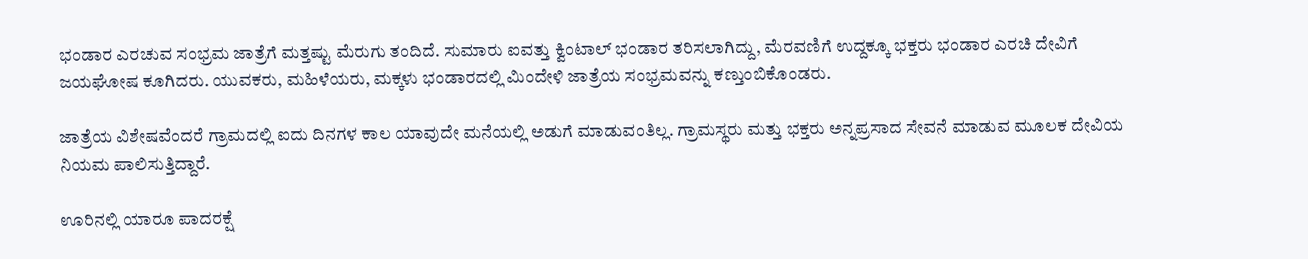ಭಂಡಾರ ಎರಚುವ ಸಂಭ್ರಮ ಜಾತ್ರೆಗೆ ಮತ್ತಷ್ಟು ಮೆರುಗು ತಂದಿದೆ. ಸುಮಾರು ಐವತ್ತು ಕ್ವಿಂಟಾಲ್ ಭಂಡಾರ ತರಿಸಲಾಗಿದ್ದು, ಮೆರವಣಿಗೆ ಉದ್ದಕ್ಕೂ ಭಕ್ತರು ಭಂಡಾರ ಎರಚಿ ದೇವಿಗೆ ಜಯಘೋಷ ಕೂಗಿದರು. ಯುವಕರು, ಮಹಿಳೆಯರು, ಮಕ್ಕಳು ಭಂಡಾರದಲ್ಲಿ ಮಿಂದೇಳಿ ಜಾತ್ರೆಯ ಸಂಭ್ರಮವನ್ನು ಕಣ್ತುಂಬಿಕೊಂಡರು.

ಜಾತ್ರೆಯ ವಿಶೇಷವೆಂದರೆ ಗ್ರಾಮದಲ್ಲಿ ಐದು ದಿನಗಳ ಕಾಲ ಯಾವುದೇ ಮನೆಯಲ್ಲಿ ಅಡುಗೆ ಮಾಡುವಂತಿಲ್ಲ. ಗ್ರಾಮಸ್ಥರು ಮತ್ತು ಭಕ್ತರು ಅನ್ನಪ್ರಸಾದ ಸೇವನೆ ಮಾಡುವ ಮೂಲಕ ದೇವಿಯ ನಿಯಮ ಪಾಲಿಸುತ್ತಿದ್ದಾರೆ.

ಊರಿನಲ್ಲಿ ಯಾರೂ ಪಾದರಕ್ಷೆ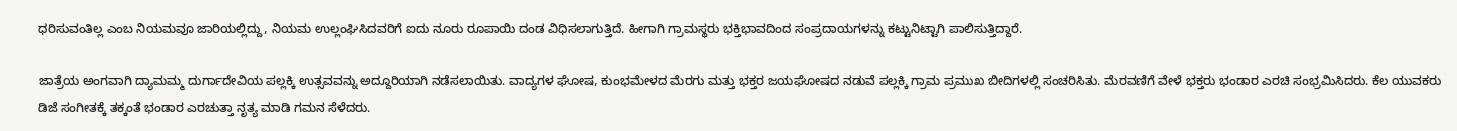ಧರಿಸುವಂತಿಲ್ಲ ಎಂಬ ನಿಯಮವೂ ಜಾರಿಯಲ್ಲಿದ್ದು, ನಿಯಮ ಉಲ್ಲಂಘಿಸಿದವರಿಗೆ ಐದು ನೂರು ರೂಪಾಯಿ ದಂಡ ವಿಧಿಸಲಾಗುತ್ತಿದೆ. ಹೀಗಾಗಿ ಗ್ರಾಮಸ್ಥರು ಭಕ್ತಿಭಾವದಿಂದ ಸಂಪ್ರದಾಯಗಳನ್ನು ಕಟ್ಟುನಿಟ್ಟಾಗಿ ಪಾಲಿಸುತ್ತಿದ್ದಾರೆ.

ಜಾತ್ರೆಯ ಅಂಗವಾಗಿ ದ್ಯಾಮಮ್ಮ ದುರ್ಗಾದೇವಿಯ ಪಲ್ಲಕ್ಕಿ ಉತ್ಸವವನ್ನು ಅದ್ದೂರಿಯಾಗಿ ನಡೆಸಲಾಯಿತು. ವಾದ್ಯಗಳ ಘೋಷ, ಕುಂಭಮೇಳದ ಮೆರಗು ಮತ್ತು ಭಕ್ತರ ಜಯಘೋಷದ ನಡುವೆ ಪಲ್ಲಕ್ಕಿ ಗ್ರಾಮ ಪ್ರಮುಖ ಬೀದಿಗಳಲ್ಲಿ ಸಂಚರಿಸಿತು. ಮೆರವಣಿಗೆ ವೇಳೆ ಭಕ್ತರು ಭಂಡಾರ ಎರಚಿ ಸಂಭ್ರಮಿಸಿದರು. ಕೆಲ ಯುವಕರು ಡಿಜೆ ಸಂಗೀತಕ್ಕೆ ತಕ್ಕಂತೆ ಭಂಡಾರ ಎರಚುತ್ತಾ ನೃತ್ಯ ಮಾಡಿ ಗಮನ ಸೆಳೆದರು.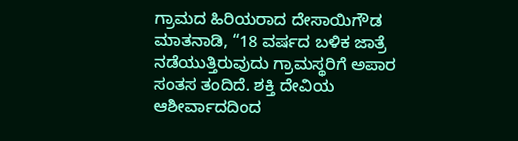ಗ್ರಾಮದ ಹಿರಿಯರಾದ ದೇಸಾಯಿಗೌಡ ಮಾತನಾಡಿ, “18 ವರ್ಷದ ಬಳಿಕ ಜಾತ್ರೆ ನಡೆಯುತ್ತಿರುವುದು ಗ್ರಾಮಸ್ಥರಿಗೆ ಅಪಾರ ಸಂತಸ ತಂದಿದೆ. ಶಕ್ತಿ ದೇವಿಯ ಆಶೀರ್ವಾದದಿಂದ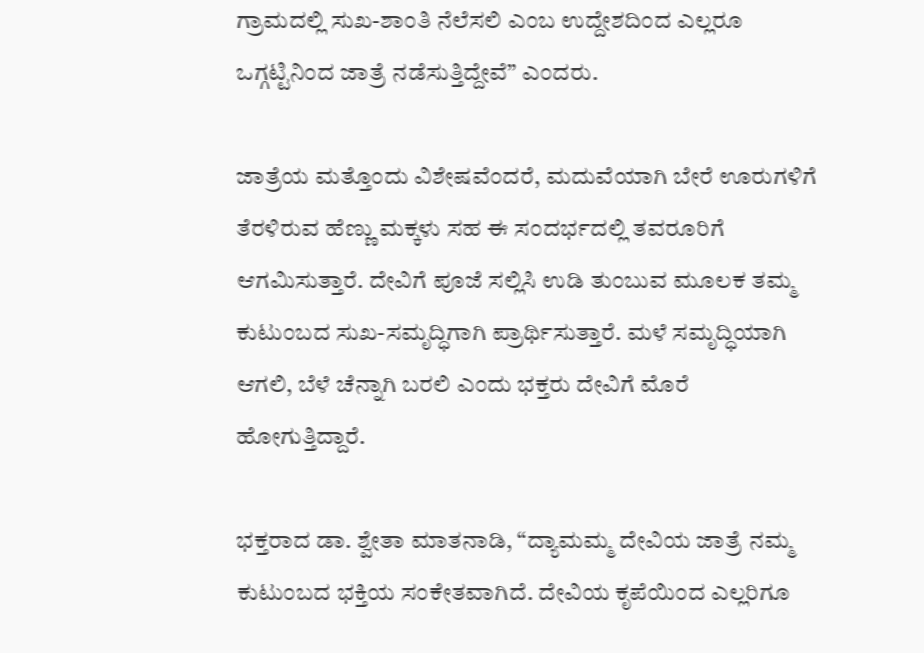ಗ್ರಾಮದಲ್ಲಿ ಸುಖ-ಶಾಂತಿ ನೆಲೆಸಲಿ ಎಂಬ ಉದ್ದೇಶದಿಂದ ಎಲ್ಲರೂ ಒಗ್ಗಟ್ಟಿನಿಂದ ಜಾತ್ರೆ ನಡೆಸುತ್ತಿದ್ದೇವೆ” ಎಂದರು.

ಜಾತ್ರೆಯ ಮತ್ತೊಂದು ವಿಶೇಷವೆಂದರೆ, ಮದುವೆಯಾಗಿ ಬೇರೆ ಊರುಗಳಿಗೆ ತೆರಳಿರುವ ಹೆಣ್ಣು ಮಕ್ಕಳು ಸಹ ಈ ಸಂದರ್ಭದಲ್ಲಿ ತವರೂರಿಗೆ ಆಗಮಿಸುತ್ತಾರೆ. ದೇವಿಗೆ ಪೂಜೆ ಸಲ್ಲಿಸಿ ಉಡಿ ತುಂಬುವ ಮೂಲಕ ತಮ್ಮ ಕುಟುಂಬದ ಸುಖ-ಸಮೃದ್ಧಿಗಾಗಿ ಪ್ರಾರ್ಥಿಸುತ್ತಾರೆ. ಮಳೆ ಸಮೃದ್ಧಿಯಾಗಿ ಆಗಲಿ, ಬೆಳೆ ಚೆನ್ನಾಗಿ ಬರಲಿ ಎಂದು ಭಕ್ತರು ದೇವಿಗೆ ಮೊರೆ ಹೋಗುತ್ತಿದ್ದಾರೆ.

ಭಕ್ತರಾದ ಡಾ. ಶ್ವೇತಾ ಮಾತನಾಡಿ, “ದ್ಯಾಮಮ್ಮ ದೇವಿಯ ಜಾತ್ರೆ ನಮ್ಮ ಕುಟುಂಬದ ಭಕ್ತಿಯ ಸಂಕೇತವಾಗಿದೆ. ದೇವಿಯ ಕೃಪೆಯಿಂದ ಎಲ್ಲರಿಗೂ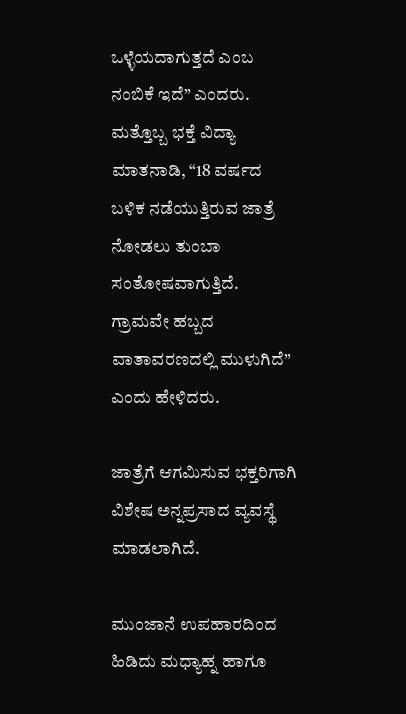ಒಳ್ಳೆಯದಾಗುತ್ತದೆ ಎಂಬ ನಂಬಿಕೆ ಇದೆ” ಎಂದರು. ಮತ್ತೊಬ್ಬ ಭಕ್ತೆ ವಿದ್ಯಾ ಮಾತನಾಡಿ, “18 ವರ್ಷದ ಬಳಿಕ ನಡೆಯುತ್ತಿರುವ ಜಾತ್ರೆ ನೋಡಲು ತುಂಬಾ ಸಂತೋಷವಾಗುತ್ತಿದೆ. ಗ್ರಾಮವೇ ಹಬ್ಬದ ವಾತಾವರಣದಲ್ಲಿ ಮುಳುಗಿದೆ” ಎಂದು ಹೇಳಿದರು.

ಜಾತ್ರೆಗೆ ಆಗಮಿಸುವ ಭಕ್ತರಿಗಾಗಿ ವಿಶೇಷ ಅನ್ನಪ್ರಸಾದ ವ್ಯವಸ್ಥೆ ಮಾಡಲಾಗಿದೆ.

ಮುಂಜಾನೆ ಉಪಹಾರದಿಂದ ಹಿಡಿದು ಮಧ್ಯಾಹ್ನ ಹಾಗೂ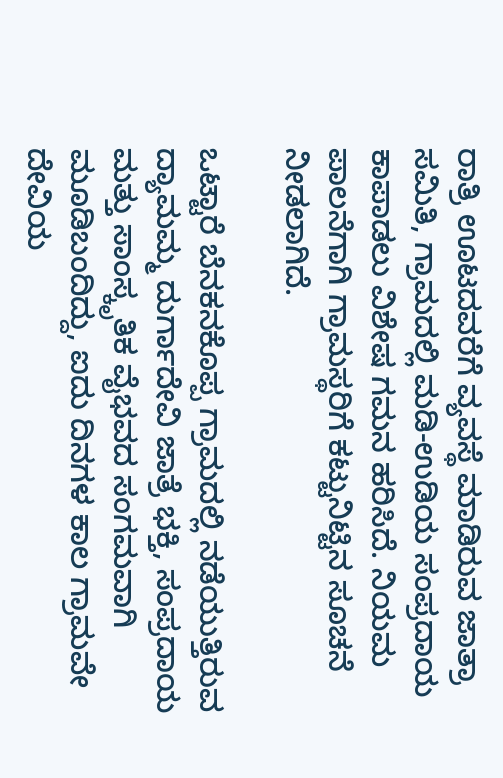ರಾತ್ರಿ ಊಟದವರೆಗೆ ವ್ಯವಸ್ಥೆ ಮಾಡಿರುವ ಜಾತ್ರಾ ಸಮಿತಿ, ಗ್ರಾಮದಲ್ಲಿ ಮಡಿ-ಉಡಿಯ ಸಂಪ್ರದಾಯ ಕಾಪಾಡಲು ವಿಶೇಷ ಗಮನ ಹರಿಸಿದೆ. ನಿಯಮ ಪಾಲನೆಗಾಗಿ ಗ್ರಾಮಸ್ಥರಿಗೆ ಕಟ್ಟುನಿಟ್ಟಿನ ಸೂಚನೆ ನೀಡಲಾಗಿದೆ.

ಒಟ್ಟಾರೆ ಬೆನಕನಕೊಪ್ಪ ಗ್ರಾಮದಲ್ಲಿ ನಡೆಯುತ್ತಿರುವ ದ್ಯಾಮಮ್ಮ ದುರ್ಗಾದೇವಿ ಜಾತ್ರೆ ಭಕ್ತಿ, ಸಂಪ್ರದಾಯ ಮತ್ತು ಸಾಂಸ್ಕೃತಿಕ ವೈಭವದ ಸಂಗಮವಾಗಿ ಮೂಡಿಬಂದಿದ್ದು, ಐದು ದಿನಗಳ ಕಾಲ ಗ್ರಾಮವೇ ದೇವಿಯ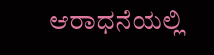ಆರಾಧನೆಯಲ್ಲಿ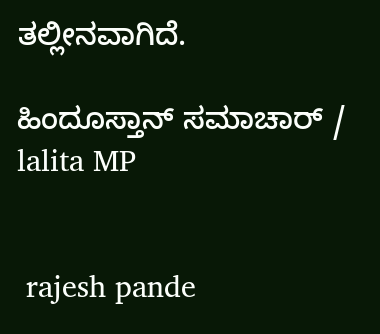ತಲ್ಲೀನವಾಗಿದೆ.

ಹಿಂದೂಸ್ತಾನ್ ಸಮಾಚಾರ್ / lalita MP


 rajesh pande